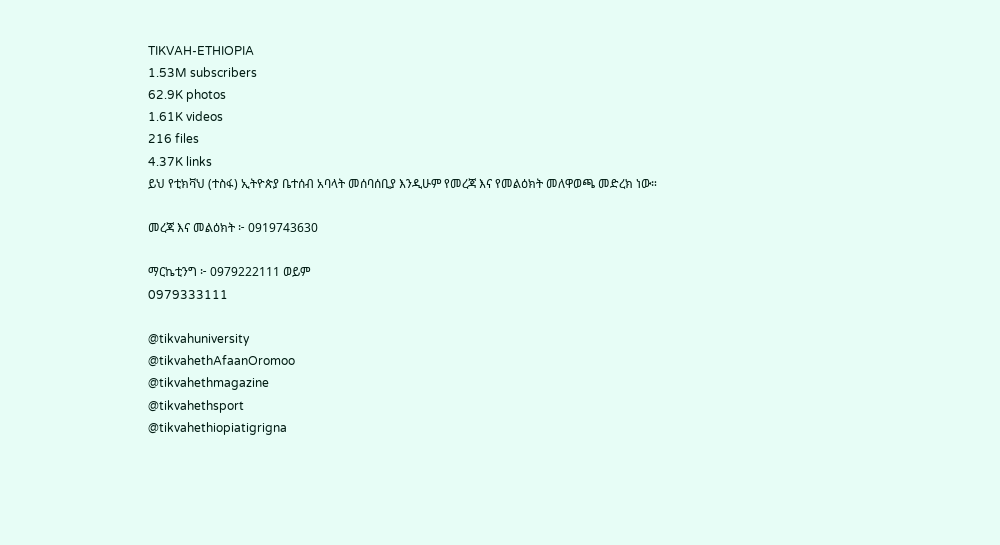TIKVAH-ETHIOPIA
1.53M subscribers
62.9K photos
1.61K videos
216 files
4.37K links
ይህ የቲክቫህ (ተስፋ) ኢትዮጵያ ቤተሰብ አባላት መሰባሰቢያ እንዲሁም የመረጃ እና የመልዕክት መለዋወጫ መድረክ ነው።

መረጃ እና መልዕክት ፦ 0919743630

ማርኬቲንግ ፦ 0979222111 ወይም
0979333111

@tikvahuniversity
@tikvahethAfaanOromoo
@tikvahethmagazine
@tikvahethsport
@tikvahethiopiatigrigna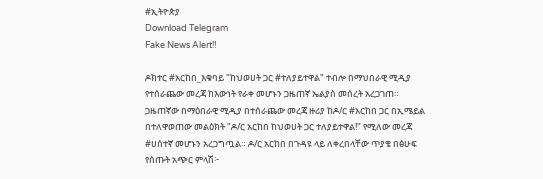#ኢትዮጵያ
Download Telegram
Fake News Alert‼

ዶክተር #አርከበ_እቁባይ "ከህወሀት ጋር #ተለያይተዋል" ተብሎ በማህበራዊ ሚዲያ የተሰራጨው መረጃ ከእውነት የራቀ መሆኑን ጋዜጠኛ ኤልያስ መሰረት አረጋገጠ። ጋዜጠኛው በማዕበራዊ ሚዲያ በተሰራጨው መረጃ ዙሪያ ከዶ/ር #አርከበ ጋር በኢሜይል በተለዋወጠው መልዕክት "ዶ/ር አርከበ ከህወሀት ጋር ተለያይተዋል!" የሚለው መረጃ #ሀሰተኛ መሆኑን አረጋግጧል። ዶ/ር አርከበ በጉዳዩ ላይ ለቀረበላቸው ጥያቄ በፅሁፍ የሰጡት አጭር ምላሽ፦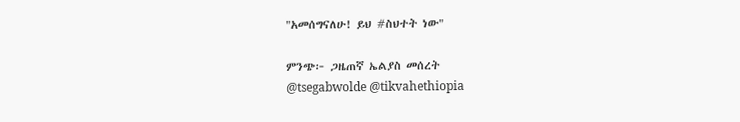"አመሰግናለሁ! ይህ #ስህተት ነው"

ምንጭ፦ ጋዜጠኛ ኤልያስ መሰረት
@tsegabwolde @tikvahethiopia